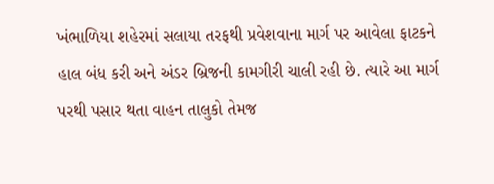ખંભાળિયા શહેરમાં સલાયા તરફથી પ્રવેશવાના માર્ગ પર આવેલા ફાટકને હાલ બંધ કરી અને અંડર બ્રિજની કામગીરી ચાલી રહી છે. ત્યારે આ માર્ગ પરથી પસાર થતા વાહન તાલુકો તેમજ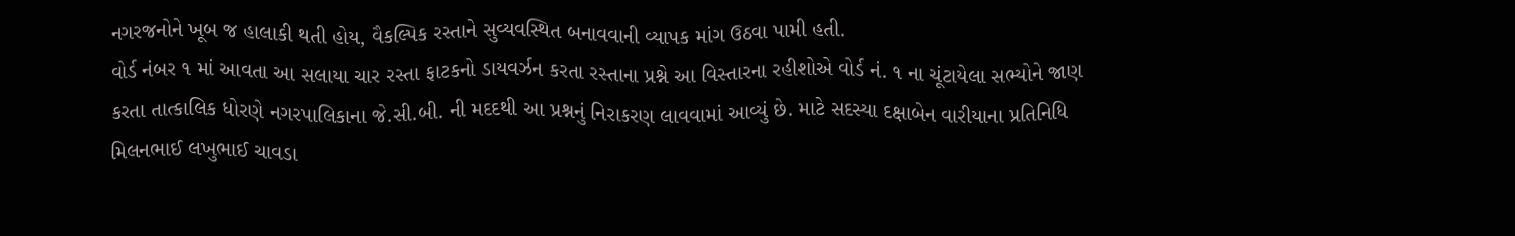નગરજનોને ખૂબ જ હાલાકી થતી હોય, વૈકલ્પિક રસ્તાને સુવ્યવસ્થિત બનાવવાની વ્યાપક માંગ ઉઠવા પામી હતી.
વોર્ડ નંબર ૧ માં આવતા આ સલાયા ચાર રસ્તા ફાટકનો ડાયવર્ઝન કરતા રસ્તાના પ્રશ્ને આ વિસ્તારના રહીશોએ વોર્ડ નં. ૧ ના ચૂંટાયેલા સભ્યોને જાણ કરતા તાત્કાલિક ધોરણે નગરપાલિકાના જે.સી.બી. ની મદદથી આ પ્રશ્નનું નિરાકરણ લાવવામાં આવ્યું છે. માટે સદસ્યા દક્ષાબેન વારીયાના પ્રતિનિધિ મિલનભાઈ લખુભાઈ ચાવડા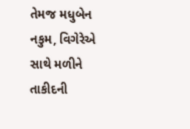તેમજ મધુબેન નકુમ, વિગેરેએ સાથે મળીને તાકીદની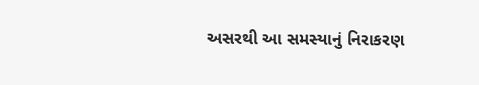અસરથી આ સમસ્યાનું નિરાકરણ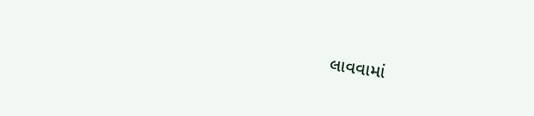લાવવામાં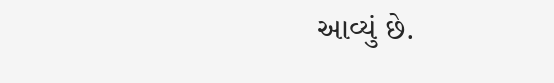આવ્યું છે.